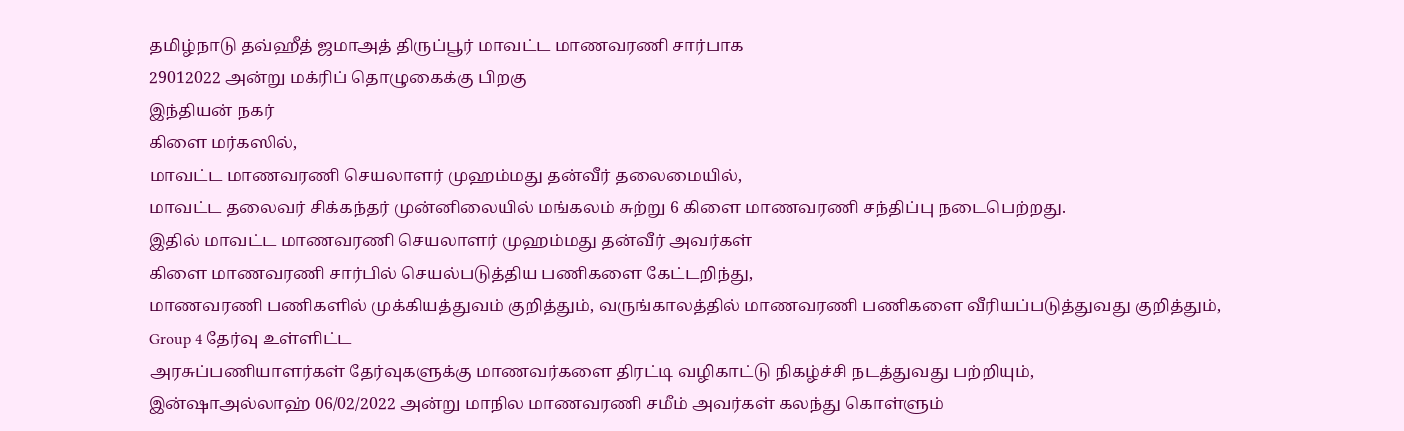தமிழ்நாடு தவ்ஹீத் ஜமாஅத் திருப்பூர் மாவட்ட மாணவரணி சார்பாக
29012022 அன்று மக்ரிப் தொழுகைக்கு பிறகு
இந்தியன் நகர்
கிளை மர்கஸில்,
மாவட்ட மாணவரணி செயலாளர் முஹம்மது தன்வீர் தலைமையில்,
மாவட்ட தலைவர் சிக்கந்தர் முன்னிலையில் மங்கலம் சுற்று 6 கிளை மாணவரணி சந்திப்பு நடைபெற்றது.
இதில் மாவட்ட மாணவரணி செயலாளர் முஹம்மது தன்வீர் அவர்கள்
கிளை மாணவரணி சார்பில் செயல்படுத்திய பணிகளை கேட்டறிந்து,
மாணவரணி பணிகளில் முக்கியத்துவம் குறித்தும், வருங்காலத்தில் மாணவரணி பணிகளை வீரியப்படுத்துவது குறித்தும்,
Group 4 தேர்வு உள்ளிட்ட
அரசுப்பணியாளர்கள் தேர்வுகளுக்கு மாணவர்களை திரட்டி வழிகாட்டு நிகழ்ச்சி நடத்துவது பற்றியும்,
இன்ஷாஅல்லாஹ் 06/02/2022 அன்று மாநில மாணவரணி சமீம் அவர்கள் கலந்து கொள்ளும்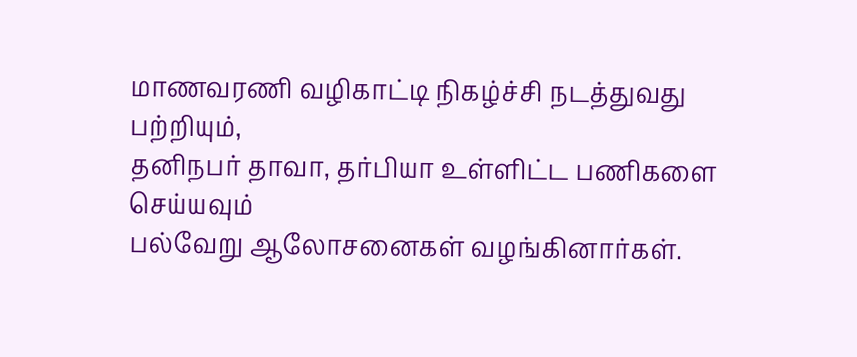மாணவரணி வழிகாட்டி நிகழ்ச்சி நடத்துவது பற்றியும்,
தனிநபர் தாவா, தர்பியா உள்ளிட்ட பணிகளை செய்யவும்
பல்வேறு ஆலோசனைகள் வழங்கினார்கள்.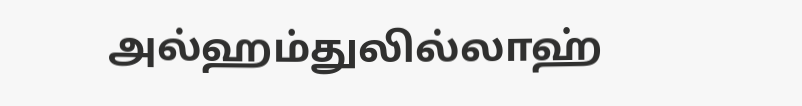அல்ஹம்துலில்லாஹ்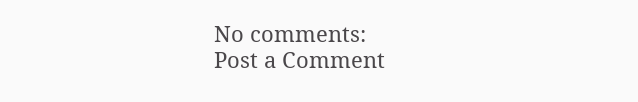No comments:
Post a Comment